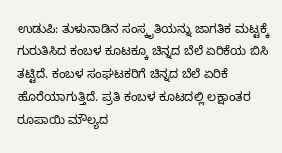ಉಡುಪಿ: ತುಳುನಾಡಿನ ಸಂಸ್ಕೃತಿಯನ್ನು ಜಾಗತಿಕ ಮಟ್ಟಕ್ಕೆ ಗುರುತಿಸಿದ ಕಂಬಳ ಕೂಟಕ್ಕೂ ಚಿನ್ನದ ಬೆಲೆ ಏರಿಕೆಯ ಬಿಸಿ ತಟ್ಟಿದೆ. ಕಂಬಳ ಸಂಘಟಕರಿಗೆ ಚಿನ್ನದ ಬೆಲೆ ಏರಿಕೆ ಹೊರೆಯಾಗುತ್ತಿದೆ. ಪ್ರತಿ ಕಂಬಳ ಕೂಟದಲ್ಲಿ ಲಕ್ಷಾಂತರ ರೂಪಾಯಿ ಮೌಲ್ಯದ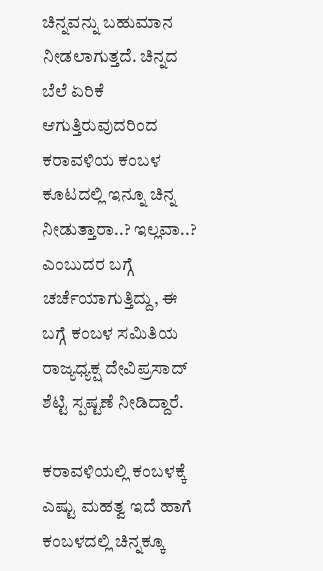ಚಿನ್ನವನ್ನು ಬಹುಮಾನ ನೀಡಲಾಗುತ್ತದೆ. ಚಿನ್ನದ ಬೆಲೆ ಏರಿಕೆ ಆಗುತ್ತಿರುವುದರಿಂದ ಕರಾವಳಿಯ ಕಂಬಳ ಕೂಟದಲ್ಲಿ ಇನ್ನೂ ಚಿನ್ನ ನೀಡುತ್ತಾರಾ..? ಇಲ್ಲವಾ..? ಎಂಬುದರ ಬಗ್ಗೆ ಚರ್ಚೆಯಾಗುತ್ತಿದ್ದು, ಈ ಬಗ್ಗೆ ಕಂಬಳ ಸಮಿತಿಯ ರಾಜ್ಯಧ್ಯಕ್ಷ ದೇವಿಪ್ರಸಾದ್ ಶೆಟ್ಟಿ ಸ್ಪಷ್ಟಣೆ ನೀಡಿದ್ದಾರೆ.

ಕರಾವಳಿಯಲ್ಲಿ ಕಂಬಳಕ್ಕೆ ಎಷ್ಟು ಮಹತ್ವ ಇದೆ ಹಾಗೆ ಕಂಬಳದಲ್ಲಿ ಚಿನ್ನಕ್ಕೂ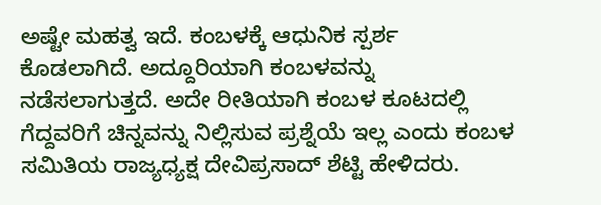ಅಷ್ಟೇ ಮಹತ್ವ ಇದೆ. ಕಂಬಳಕ್ಕೆ ಆಧುನಿಕ ಸ್ಪರ್ಶ ಕೊಡಲಾಗಿದೆ. ಅದ್ದೂರಿಯಾಗಿ ಕಂಬಳವನ್ನು ನಡೆಸಲಾಗುತ್ತದೆ. ಅದೇ ರೀತಿಯಾಗಿ ಕಂಬಳ ಕೂಟದಲ್ಲಿ ಗೆದ್ದವರಿಗೆ ಚಿನ್ನವನ್ನು ನಿಲ್ಲಿಸುವ ಪ್ರಶ್ನೆಯೆ ಇಲ್ಲ ಎಂದು ಕಂಬಳ ಸಮಿತಿಯ ರಾಜ್ಯಧ್ಯಕ್ಷ ದೇವಿಪ್ರಸಾದ್ ಶೆಟ್ಟಿ ಹೇಳಿದರು.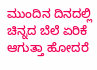ಮುಂದಿನ ದಿನದಲ್ಲಿ ಚಿನ್ನದ ಬೆಲೆ ಏರಿಕೆ ಆಗುತ್ತಾ ಹೋದರೆ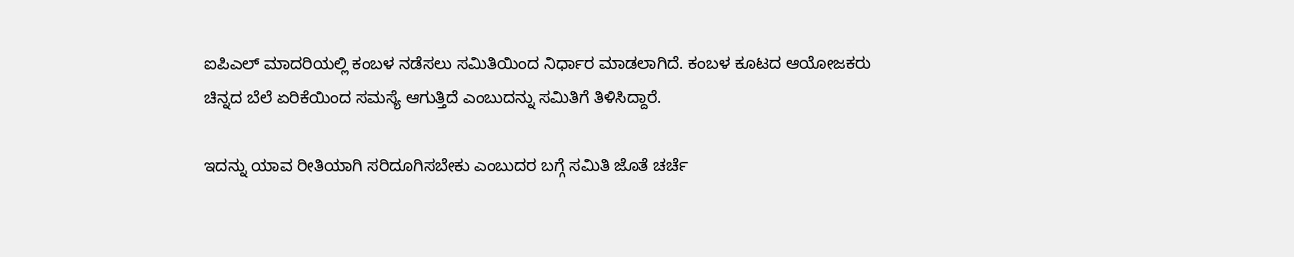ಐಪಿಎಲ್ ಮಾದರಿಯಲ್ಲಿ ಕಂಬಳ ನಡೆಸಲು ಸಮಿತಿಯಿಂದ ನಿರ್ಧಾರ ಮಾಡಲಾಗಿದೆ. ಕಂಬಳ ಕೂಟದ ಆಯೋಜಕರು ಚಿನ್ನದ ಬೆಲೆ ಏರಿಕೆಯಿಂದ ಸಮಸ್ಯೆ ಆಗುತ್ತಿದೆ ಎಂಬುದನ್ನು ಸಮಿತಿಗೆ ತಿಳಿಸಿದ್ದಾರೆ.

ಇದನ್ನು ಯಾವ ರೀತಿಯಾಗಿ ಸರಿದೂಗಿಸಬೇಕು ಎಂಬುದರ ಬಗ್ಗೆ ಸಮಿತಿ ಜೊತೆ ಚರ್ಚೆ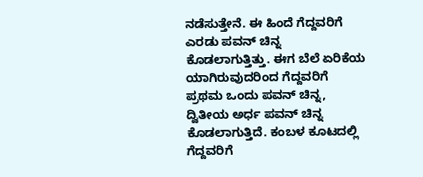ನಡೆಸುತ್ತೇನೆ. ಈ ಹಿಂದೆ ಗೆದ್ದವರಿಗೆ ಎರಡು ಪವನ್ ಚಿನ್ನ ಕೊಡಲಾಗುತ್ತಿತ್ತು. ಈಗ ಬೆಲೆ ಏರಿಕೆಯ ಯಾಗಿರುವುದರಿಂದ ಗೆದ್ದವರಿಗೆ ಪ್ರಥಮ ಒಂದು ಪವನ್ ಚಿನ್ನ, ದ್ವಿತೀಯ ಅರ್ಧ ಪವನ್ ಚಿನ್ನ ಕೊಡಲಾಗುತ್ತಿದೆ. ಕಂಬಳ ಕೂಟದಲ್ಲಿ ಗೆದ್ದವರಿಗೆ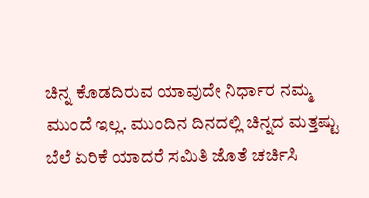ಚಿನ್ನ ಕೊಡದಿರುವ ಯಾವುದೇ ನಿರ್ಧಾರ ನಮ್ಮ ಮುಂದೆ ಇಲ್ಲ. ಮುಂದಿನ ದಿನದಲ್ಲಿ ಚಿನ್ನದ ಮತ್ತಷ್ಟು ಬೆಲೆ ಏರಿಕೆ ಯಾದರೆ ಸಮಿತಿ ಜೊತೆ ಚರ್ಚಿಸಿ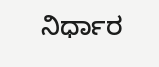ನಿರ್ಧಾರ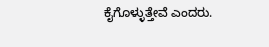ಕೈಗೊಳ್ಳುತ್ತೇವೆ ಎಂದರು.